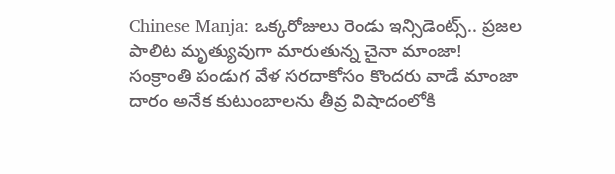Chinese Manja: ఒక్కరోజులు రెండు ఇన్సిడెంట్స్.. ప్రజల పాలిట మృత్యువుగా మారుతున్న చైనా మాంజా!
సంక్రాంతి పండుగ వేళ సరదాకోసం కొందరు వాడే మాంజా దారం అనేక కుటుంబాలను తీవ్ర విషాదంలోకి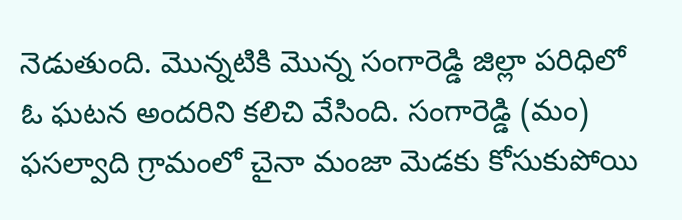నెడుతుంది. మొన్నటికి మొన్న సంగారెడ్డి జిల్లా పరిధిలో ఓ ఘటన అందరిని కలిచి వేసింది. సంగారెడ్డి (మం) ఫసల్వాది గ్రామంలో చైనా మంజా మెడకు కోసుకుపోయి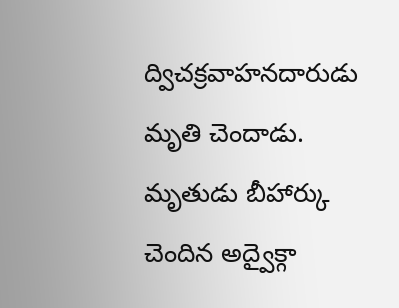ద్విచక్రవాహనదారుడు మృతి చెందాడు. మృతుడు బీహార్కు చెందిన అద్వైక్గా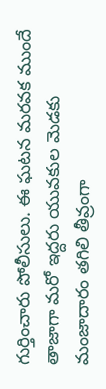గుర్తించారు పోలీసులు. ఈ ఘటన మరవక ముందే తాజాగా మరో ఇద్దరు యువకుల మెడకు మంజాదారం తగిలి తీవ్రంగా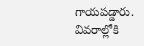గాయపడ్డారు. వివరాల్లోకి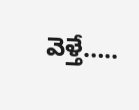వెళ్తే…..